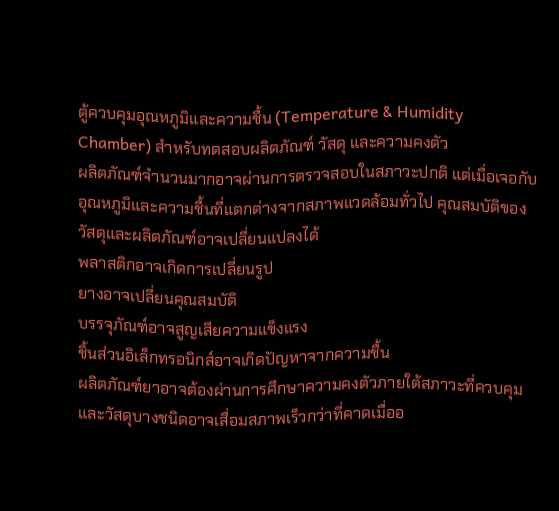ตู้ควบคุมอุณหภูมิและความชื้น (Temperature & Humidity Chamber) สำหรับทดสอบผลิตภัณฑ์ วัสดุ และความคงตัว
ผลิตภัณฑ์จำนวนมากอาจผ่านการตรวจสอบในสภาวะปกติ แต่เมื่อเจอกับ อุณหภูมิและความชื้นที่แตกต่างจากสภาพแวดล้อมทั่วไป คุณสมบัติของวัสดุและผลิตภัณฑ์อาจเปลี่ยนแปลงได้
พลาสติกอาจเกิดการเปลี่ยนรูป
ยางอาจเปลี่ยนคุณสมบัติ
บรรจุภัณฑ์อาจสูญเสียความแข็งแรง
ชิ้นส่วนอิเล็กทรอนิกส์อาจเกิดปัญหาจากความชื้น
ผลิตภัณฑ์ยาอาจต้องผ่านการศึกษาความคงตัวภายใต้สภาวะที่ควบคุม
และวัสดุบางชนิดอาจเสื่อมสภาพเร็วกว่าที่คาดเมื่ออ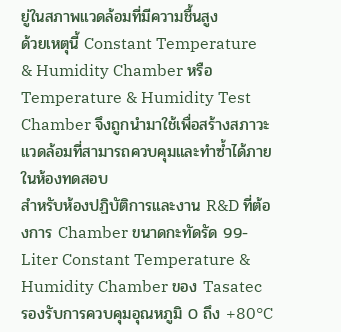ยู่ในสภาพแวดล้อมที่มีความชื้นสูง
ด้วยเหตุนี้ Constant Temperature & Humidity Chamber หรือ Temperature & Humidity Test Chamber จึงถูกนำมาใช้เพื่อสร้างสภาวะแวดล้อมที่สามารถควบคุมและทำซ้ำได้ภายในห้องทดสอบ
สำหรับห้องปฏิบัติการและงาน R&D ที่ต้องการ Chamber ขนาดกะทัดรัด 99-Liter Constant Temperature & Humidity Chamber ของ Tasatec รองรับการควบคุมอุณหภูมิ 0 ถึง +80°C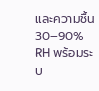และความชื้น 30–90% RH พร้อมระบ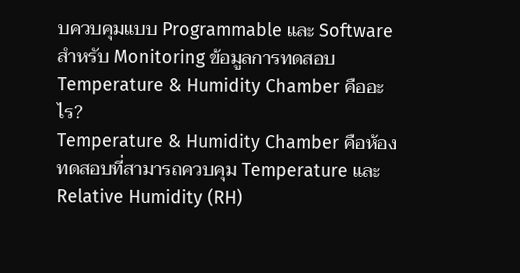บควบคุมแบบ Programmable และ Software สำหรับ Monitoring ข้อมูลการทดสอบ
Temperature & Humidity Chamber คืออะไร?
Temperature & Humidity Chamber คือห้องทดสอบที่สามารถควบคุม Temperature และ Relative Humidity (RH)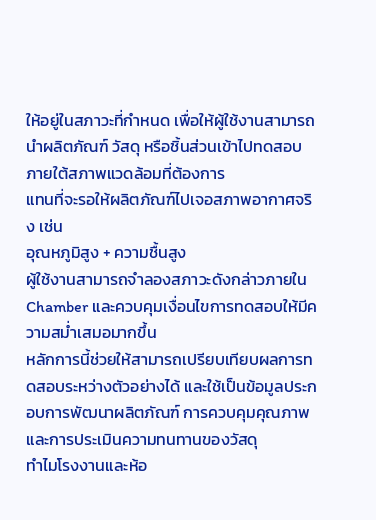ให้อยู่ในสภาวะที่กำหนด เพื่อให้ผู้ใช้งานสามารถนำผลิตภัณฑ์ วัสดุ หรือชิ้นส่วนเข้าไปทดสอบภายใต้สภาพแวดล้อมที่ต้องการ
แทนที่จะรอให้ผลิตภัณฑ์ไปเจอสภาพอากาศจริง เช่น
อุณหภูมิสูง + ความชื้นสูง
ผู้ใช้งานสามารถจำลองสภาวะดังกล่าวภายใน Chamber และควบคุมเงื่อนไขการทดสอบให้มีความสม่ำเสมอมากขึ้น
หลักการนี้ช่วยให้สามารถเปรียบเทียบผลการทดสอบระหว่างตัวอย่างได้ และใช้เป็นข้อมูลประกอบการพัฒนาผลิตภัณฑ์ การควบคุมคุณภาพ และการประเมินความทนทานของวัสดุ
ทำไมโรงงานและห้อ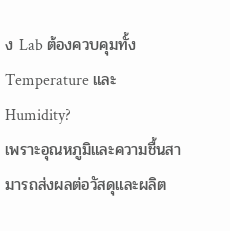ง Lab ต้องควบคุมทั้ง Temperature และ Humidity?
เพราะอุณหภูมิและความชื้นสามารถส่งผลต่อวัสดุและผลิต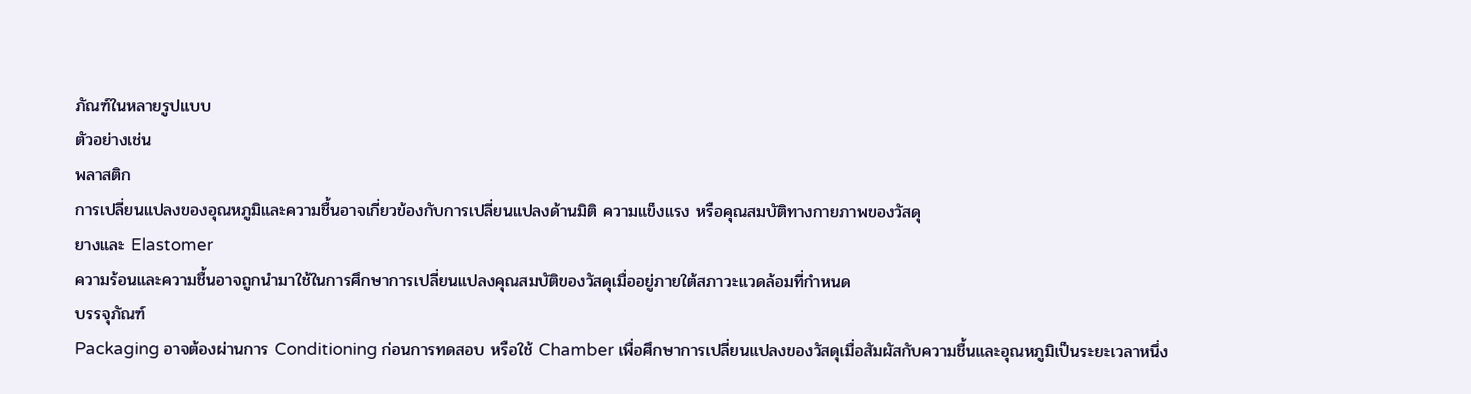ภัณฑ์ในหลายรูปแบบ
ตัวอย่างเช่น
พลาสติก
การเปลี่ยนแปลงของอุณหภูมิและความชื้นอาจเกี่ยวข้องกับการเปลี่ยนแปลงด้านมิติ ความแข็งแรง หรือคุณสมบัติทางกายภาพของวัสดุ
ยางและ Elastomer
ความร้อนและความชื้นอาจถูกนำมาใช้ในการศึกษาการเปลี่ยนแปลงคุณสมบัติของวัสดุเมื่ออยู่ภายใต้สภาวะแวดล้อมที่กำหนด
บรรจุภัณฑ์
Packaging อาจต้องผ่านการ Conditioning ก่อนการทดสอบ หรือใช้ Chamber เพื่อศึกษาการเปลี่ยนแปลงของวัสดุเมื่อสัมผัสกับความชื้นและอุณหภูมิเป็นระยะเวลาหนึ่ง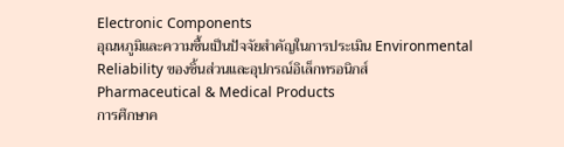Electronic Components
อุณหภูมิและความชื้นเป็นปัจจัยสำคัญในการประเมิน Environmental Reliability ของชิ้นส่วนและอุปกรณ์อิเล็กทรอนิกส์
Pharmaceutical & Medical Products
การศึกษาค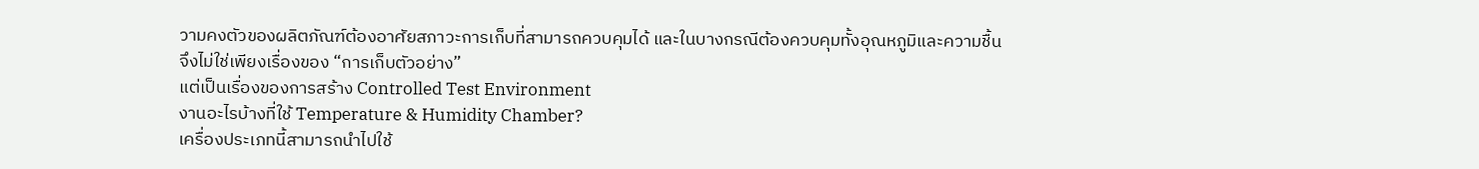วามคงตัวของผลิตภัณฑ์ต้องอาศัยสภาวะการเก็บที่สามารถควบคุมได้ และในบางกรณีต้องควบคุมทั้งอุณหภูมิและความชื้น
จึงไม่ใช่เพียงเรื่องของ “การเก็บตัวอย่าง”
แต่เป็นเรื่องของการสร้าง Controlled Test Environment
งานอะไรบ้างที่ใช้ Temperature & Humidity Chamber?
เครื่องประเภทนี้สามารถนำไปใช้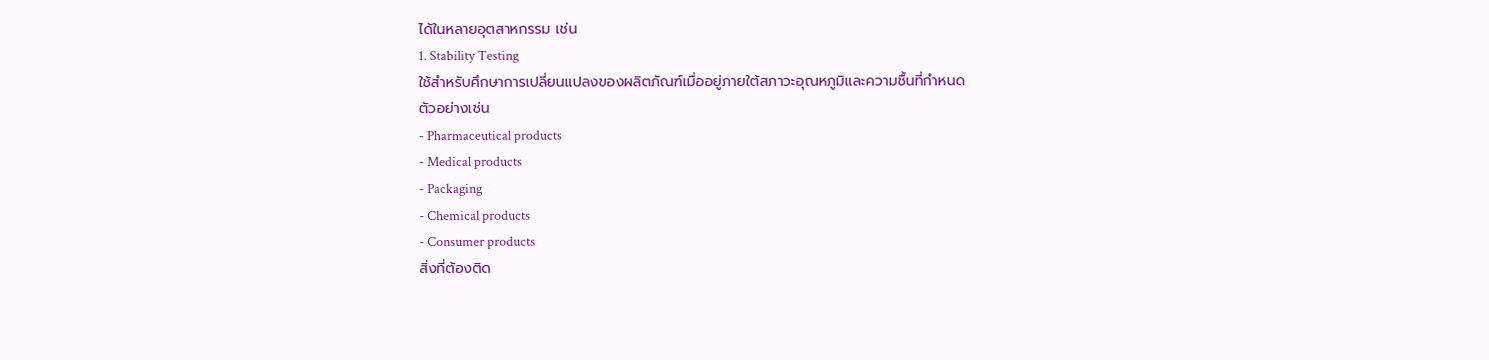ได้ในหลายอุตสาหกรรม เช่น
1. Stability Testing
ใช้สำหรับศึกษาการเปลี่ยนแปลงของผลิตภัณฑ์เมื่ออยู่ภายใต้สภาวะอุณหภูมิและความชื้นที่กำหนด
ตัวอย่างเช่น
- Pharmaceutical products
- Medical products
- Packaging
- Chemical products
- Consumer products
สิ่งที่ต้องติด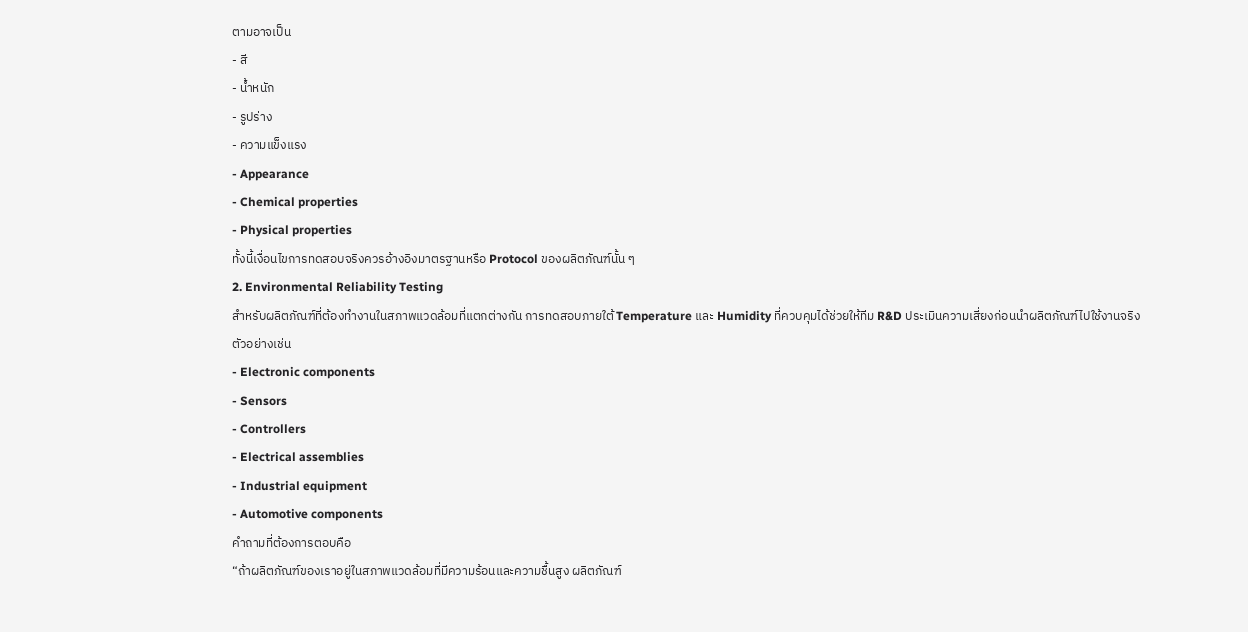ตามอาจเป็น
- สี
- น้ำหนัก
- รูปร่าง
- ความแข็งแรง
- Appearance
- Chemical properties
- Physical properties
ทั้งนี้เงื่อนไขการทดสอบจริงควรอ้างอิงมาตรฐานหรือ Protocol ของผลิตภัณฑ์นั้น ๆ
2. Environmental Reliability Testing
สำหรับผลิตภัณฑ์ที่ต้องทำงานในสภาพแวดล้อมที่แตกต่างกัน การทดสอบภายใต้ Temperature และ Humidity ที่ควบคุมได้ช่วยให้ทีม R&D ประเมินความเสี่ยงก่อนนำผลิตภัณฑ์ไปใช้งานจริง
ตัวอย่างเช่น
- Electronic components
- Sensors
- Controllers
- Electrical assemblies
- Industrial equipment
- Automotive components
คำถามที่ต้องการตอบคือ
“ถ้าผลิตภัณฑ์ของเราอยู่ในสภาพแวดล้อมที่มีความร้อนและความชื้นสูง ผลิตภัณฑ์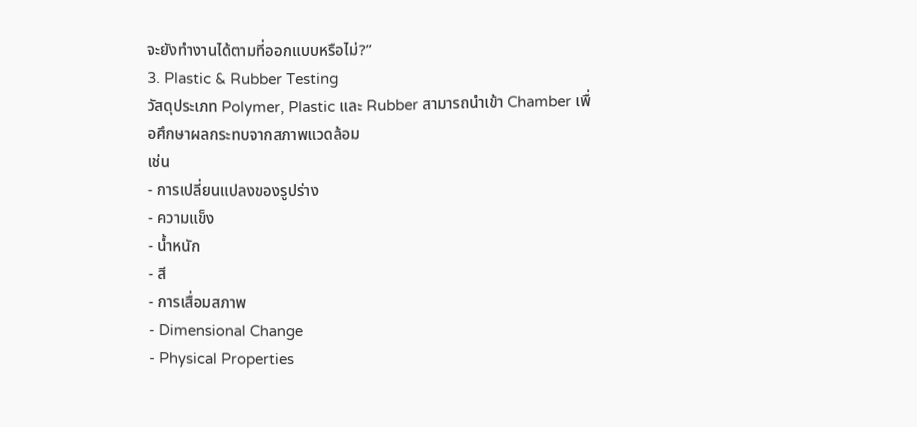จะยังทำงานได้ตามที่ออกแบบหรือไม่?”
3. Plastic & Rubber Testing
วัสดุประเภท Polymer, Plastic และ Rubber สามารถนำเข้า Chamber เพื่อศึกษาผลกระทบจากสภาพแวดล้อม
เช่น
- การเปลี่ยนแปลงของรูปร่าง
- ความแข็ง
- น้ำหนัก
- สี
- การเสื่อมสภาพ
- Dimensional Change
- Physical Properties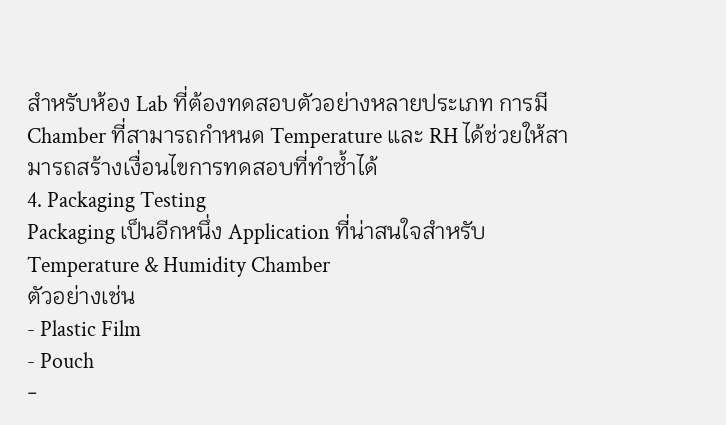สำหรับห้อง Lab ที่ต้องทดสอบตัวอย่างหลายประเภท การมี Chamber ที่สามารถกำหนด Temperature และ RH ได้ช่วยให้สามารถสร้างเงื่อนไขการทดสอบที่ทำซ้ำได้
4. Packaging Testing
Packaging เป็นอีกหนึ่ง Application ที่น่าสนใจสำหรับ Temperature & Humidity Chamber
ตัวอย่างเช่น
- Plastic Film
- Pouch
-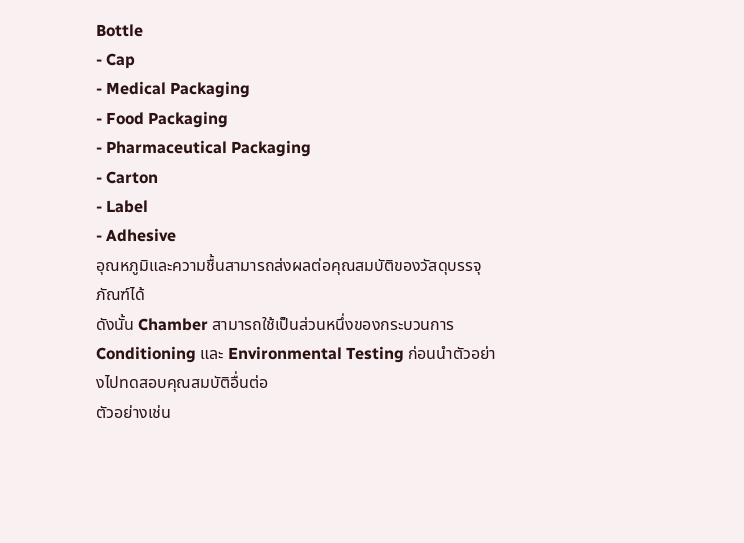Bottle
- Cap
- Medical Packaging
- Food Packaging
- Pharmaceutical Packaging
- Carton
- Label
- Adhesive
อุณหภูมิและความชื้นสามารถส่งผลต่อคุณสมบัติของวัสดุบรรจุภัณฑ์ได้
ดังนั้น Chamber สามารถใช้เป็นส่วนหนึ่งของกระบวนการ Conditioning และ Environmental Testing ก่อนนำตัวอย่างไปทดสอบคุณสมบัติอื่นต่อ
ตัวอย่างเช่น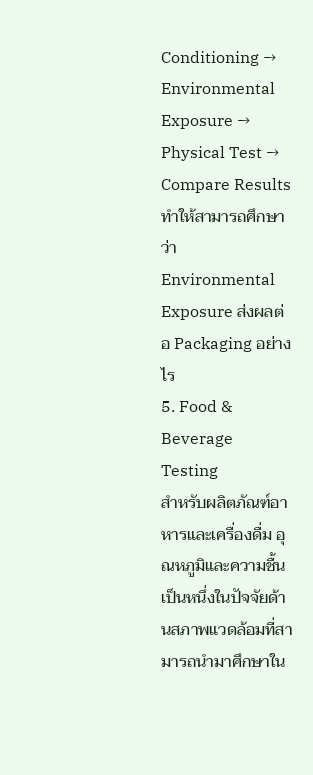Conditioning → Environmental Exposure → Physical Test → Compare Results
ทำให้สามารถศึกษาว่า Environmental Exposure ส่งผลต่อ Packaging อย่างไร
5. Food & Beverage Testing
สำหรับผลิตภัณฑ์อาหารและเครื่องดื่ม อุณหภูมิและความชื้นเป็นหนึ่งในปัจจัยด้านสภาพแวดล้อมที่สามารถนำมาศึกษาใน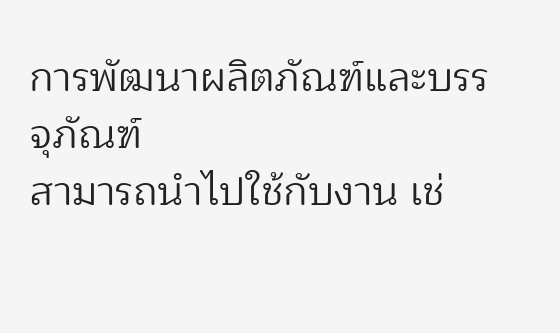การพัฒนาผลิตภัณฑ์และบรรจุภัณฑ์
สามารถนำไปใช้กับงาน เช่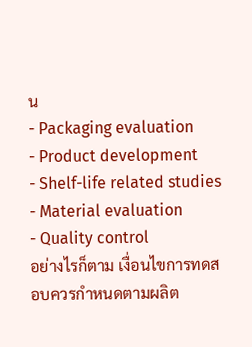น
- Packaging evaluation
- Product development
- Shelf-life related studies
- Material evaluation
- Quality control
อย่างไรก็ตาม เงื่อนไขการทดสอบควรกำหนดตามผลิต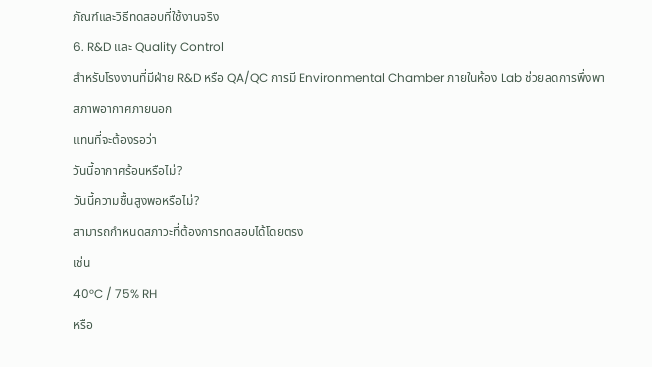ภัณฑ์และวิธีทดสอบที่ใช้งานจริง
6. R&D และ Quality Control
สำหรับโรงงานที่มีฝ่าย R&D หรือ QA/QC การมี Environmental Chamber ภายในห้อง Lab ช่วยลดการพึ่งพาสภาพอากาศภายนอก
แทนที่จะต้องรอว่า
วันนี้อากาศร้อนหรือไม่?
วันนี้ความชื้นสูงพอหรือไม่?
สามารถกำหนดสภาวะที่ต้องการทดสอบได้โดยตรง
เช่น
40°C / 75% RH
หรือ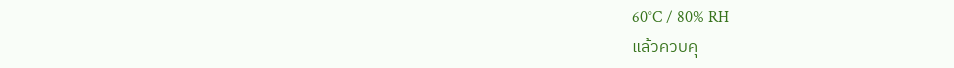60°C / 80% RH
แล้วควบคุ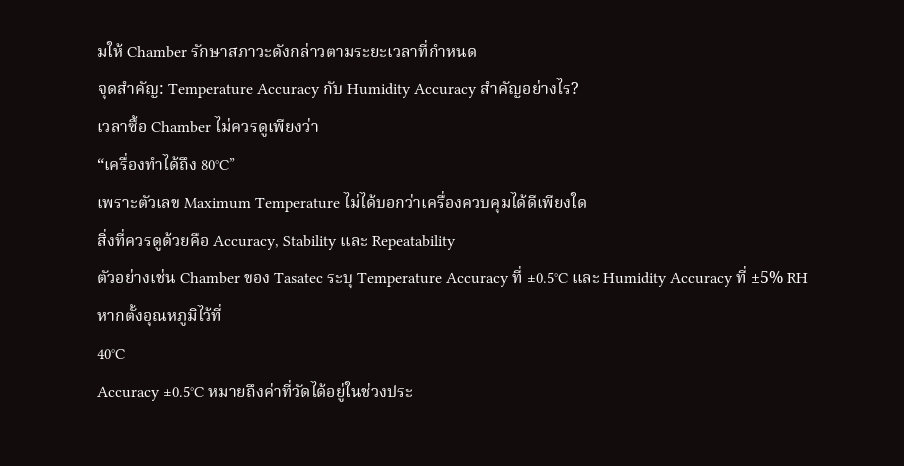มให้ Chamber รักษาสภาวะดังกล่าวตามระยะเวลาที่กำหนด
จุดสำคัญ: Temperature Accuracy กับ Humidity Accuracy สำคัญอย่างไร?
เวลาซื้อ Chamber ไม่ควรดูเพียงว่า
“เครื่องทำได้ถึง 80°C”
เพราะตัวเลข Maximum Temperature ไม่ได้บอกว่าเครื่องควบคุมได้ดีเพียงใด
สิ่งที่ควรดูด้วยคือ Accuracy, Stability และ Repeatability
ตัวอย่างเช่น Chamber ของ Tasatec ระบุ Temperature Accuracy ที่ ±0.5°C และ Humidity Accuracy ที่ ±5% RH
หากตั้งอุณหภูมิไว้ที่
40°C
Accuracy ±0.5°C หมายถึงค่าที่วัดได้อยู่ในช่วงประ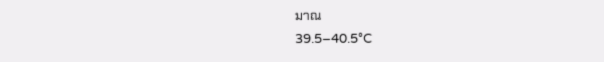มาณ
39.5–40.5°C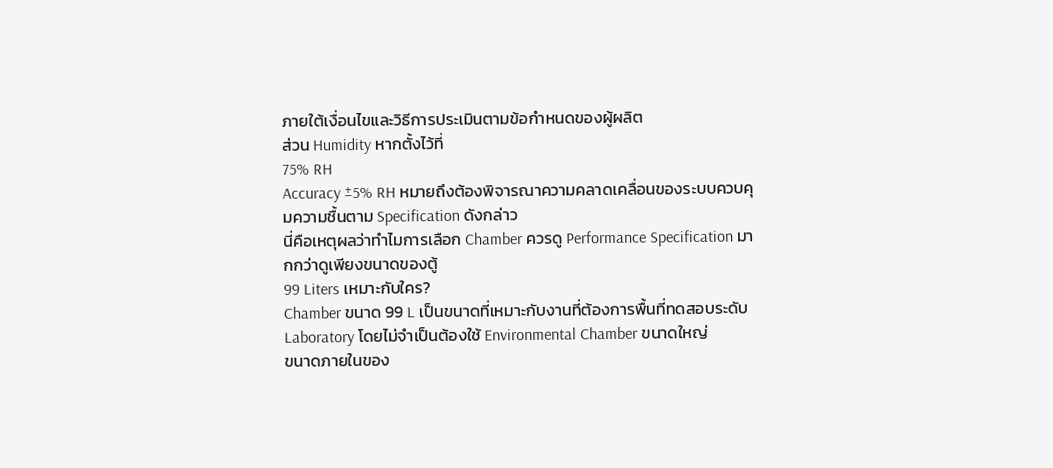ภายใต้เงื่อนไขและวิธีการประเมินตามข้อกำหนดของผู้ผลิต
ส่วน Humidity หากตั้งไว้ที่
75% RH
Accuracy ±5% RH หมายถึงต้องพิจารณาความคลาดเคลื่อนของระบบควบคุมความชื้นตาม Specification ดังกล่าว
นี่คือเหตุผลว่าทำไมการเลือก Chamber ควรดู Performance Specification มากกว่าดูเพียงขนาดของตู้
99 Liters เหมาะกับใคร?
Chamber ขนาด 99 L เป็นขนาดที่เหมาะกับงานที่ต้องการพื้นที่ทดสอบระดับ Laboratory โดยไม่จำเป็นต้องใช้ Environmental Chamber ขนาดใหญ่
ขนาดภายในของ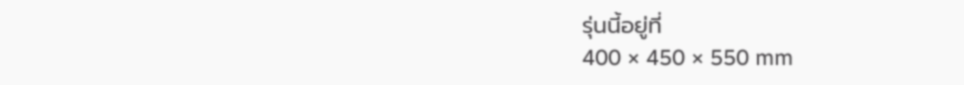รุ่นนี้อยู่ที่
400 × 450 × 550 mm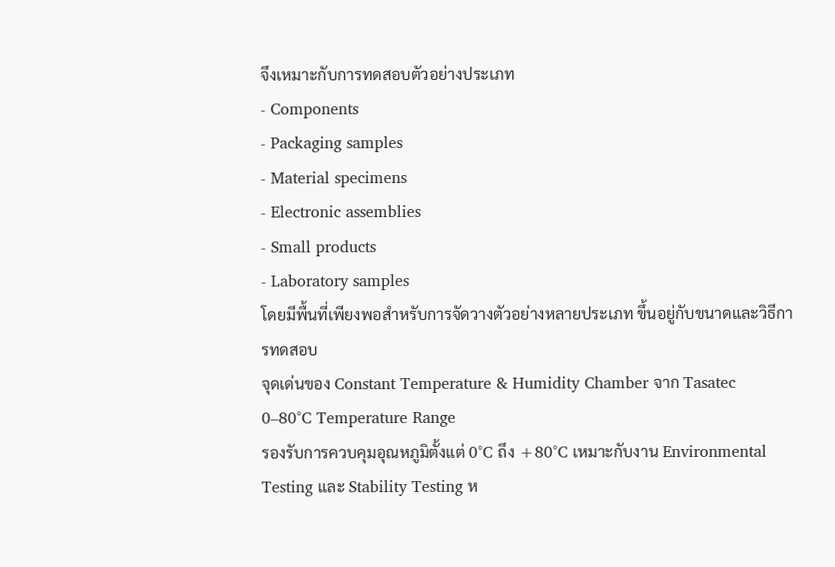จึงเหมาะกับการทดสอบตัวอย่างประเภท
- Components
- Packaging samples
- Material specimens
- Electronic assemblies
- Small products
- Laboratory samples
โดยมีพื้นที่เพียงพอสำหรับการจัดวางตัวอย่างหลายประเภท ขึ้นอยู่กับขนาดและวิธีการทดสอบ
จุดเด่นของ Constant Temperature & Humidity Chamber จาก Tasatec
0–80°C Temperature Range
รองรับการควบคุมอุณหภูมิตั้งแต่ 0°C ถึง +80°C เหมาะกับงาน Environmental Testing และ Stability Testing ห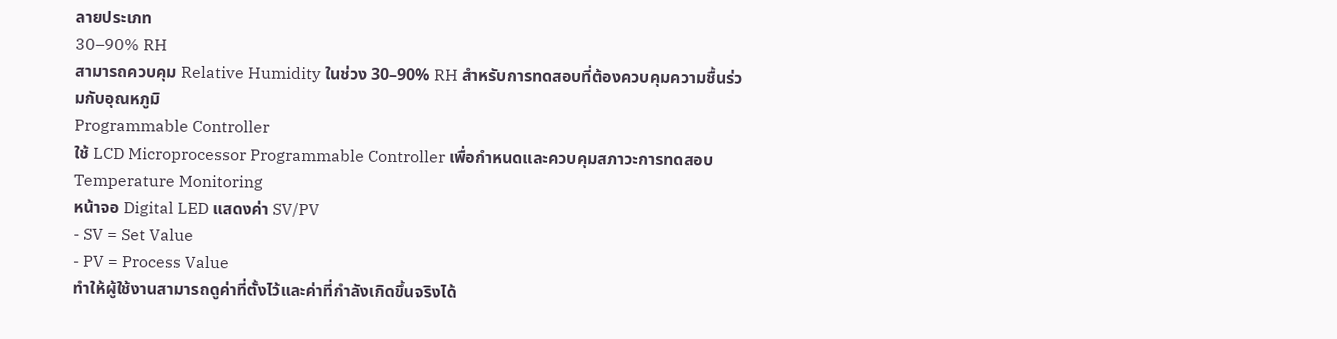ลายประเภท
30–90% RH
สามารถควบคุม Relative Humidity ในช่วง 30–90% RH สำหรับการทดสอบที่ต้องควบคุมความชื้นร่วมกับอุณหภูมิ
Programmable Controller
ใช้ LCD Microprocessor Programmable Controller เพื่อกำหนดและควบคุมสภาวะการทดสอบ
Temperature Monitoring
หน้าจอ Digital LED แสดงค่า SV/PV
- SV = Set Value
- PV = Process Value
ทำให้ผู้ใช้งานสามารถดูค่าที่ตั้งไว้และค่าที่กำลังเกิดขึ้นจริงได้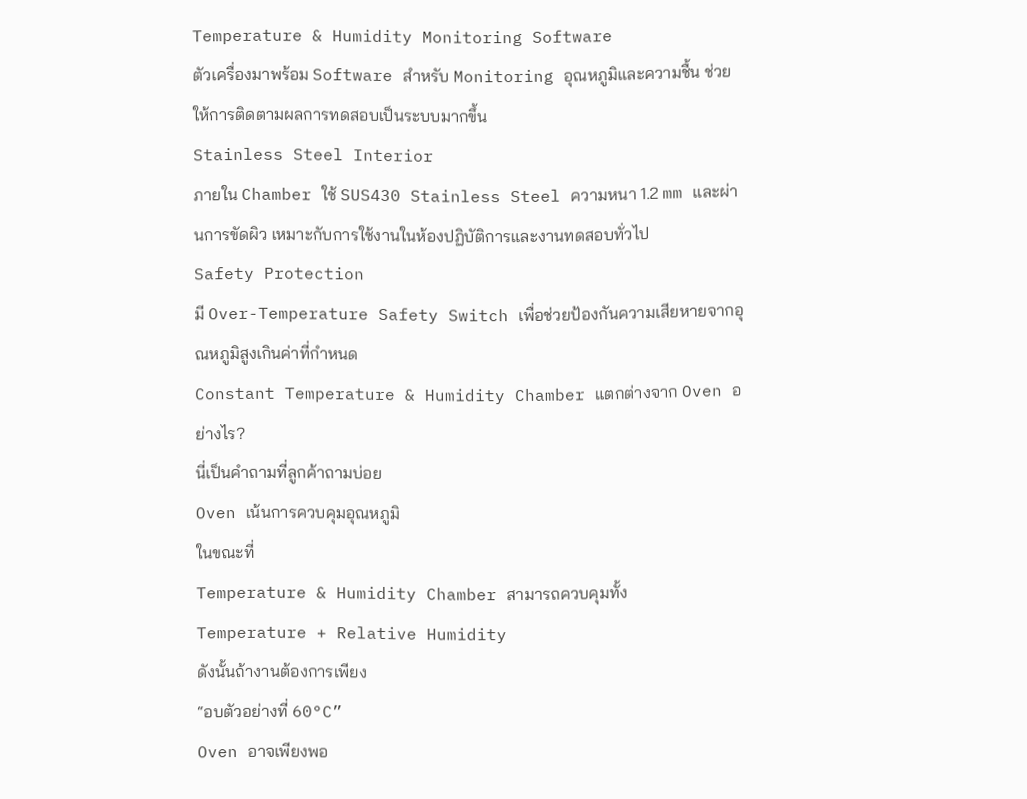Temperature & Humidity Monitoring Software
ตัวเครื่องมาพร้อม Software สำหรับ Monitoring อุณหภูมิและความชื้น ช่วยให้การติดตามผลการทดสอบเป็นระบบมากขึ้น
Stainless Steel Interior
ภายใน Chamber ใช้ SUS430 Stainless Steel ความหนา 1.2 mm และผ่านการขัดผิว เหมาะกับการใช้งานในห้องปฏิบัติการและงานทดสอบทั่วไป
Safety Protection
มี Over-Temperature Safety Switch เพื่อช่วยป้องกันความเสียหายจากอุณหภูมิสูงเกินค่าที่กำหนด
Constant Temperature & Humidity Chamber แตกต่างจาก Oven อย่างไร?
นี่เป็นคำถามที่ลูกค้าถามบ่อย
Oven เน้นการควบคุมอุณหภูมิ
ในขณะที่
Temperature & Humidity Chamber สามารถควบคุมทั้ง
Temperature + Relative Humidity
ดังนั้นถ้างานต้องการเพียง
“อบตัวอย่างที่ 60°C”
Oven อาจเพียงพอ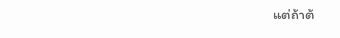แต่ถ้าต้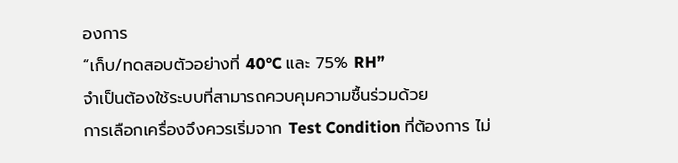องการ
“เก็บ/ทดสอบตัวอย่างที่ 40°C และ 75% RH”
จำเป็นต้องใช้ระบบที่สามารถควบคุมความชื้นร่วมด้วย
การเลือกเครื่องจึงควรเริ่มจาก Test Condition ที่ต้องการ ไม่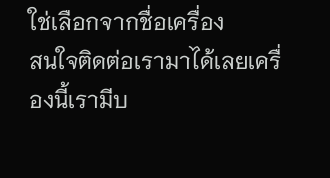ใช่เลือกจากชื่อเครื่อง
สนใจติดต่อเรามาได้เลยเครื่องนี้เรามีบ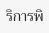ริการพิ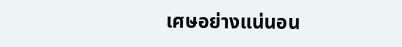เศษอย่างแน่นอน